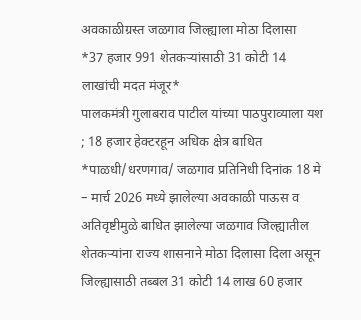अवकाळीग्रस्त जळगाव जिल्ह्याला मोठा दिलासा
*37 हजार 991 शेतकऱ्यांसाठी 31 कोटी 14 लाखांची मदत मंजूर*
पालकमंत्री गुलाबराव पाटील यांच्या पाठपुराव्याला यश ; 18 हजार हेक्टरहून अधिक क्षेत्र बाधित
*पाळधी/धरणगाव/ जळगाव प्रतिनिधी दिनांक 18 मे – मार्च 2026 मध्ये झालेल्या अवकाळी पाऊस व अतिवृष्टीमुळे बाधित झालेल्या जळगाव जिल्ह्यातील शेतकऱ्यांना राज्य शासनाने मोठा दिलासा दिला असून जिल्ह्यासाठी तब्बल 31 कोटी 14 लाख 60 हजार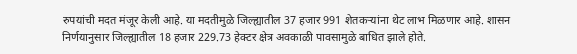रुपयांची मदत मंजूर केली आहे. या मदतीमुळे जिल्ह्यातील 37 हजार 991 शेतकऱ्यांना थेट लाभ मिळणार आहे. शासन निर्णयानुसार जिल्ह्यातील 18 हजार 229.73 हेक्टर क्षेत्र अवकाळी पावसामुळे बाधित झाले होते.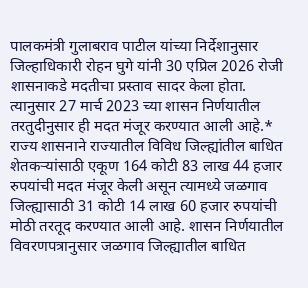पालकमंत्री गुलाबराव पाटील यांच्या निर्देशानुसार जिल्हाधिकारी रोहन घुगे यांनी 30 एप्रिल 2026 रोजी शासनाकडे मदतीचा प्रस्ताव सादर केला होता. त्यानुसार 27 मार्च 2023 च्या शासन निर्णयातील तरतुदीनुसार ही मदत मंजूर करण्यात आली आहे.*
राज्य शासनाने राज्यातील विविध जिल्ह्यांतील बाधित शेतकऱ्यांसाठी एकूण 164 कोटी 83 लाख 44 हजार रुपयांची मदत मंजूर केली असून त्यामध्ये जळगाव जिल्ह्यासाठी 31 कोटी 14 लाख 60 हजार रुपयांची मोठी तरतूद करण्यात आली आहे. शासन निर्णयातील विवरणपत्रानुसार जळगाव जिल्ह्यातील बाधित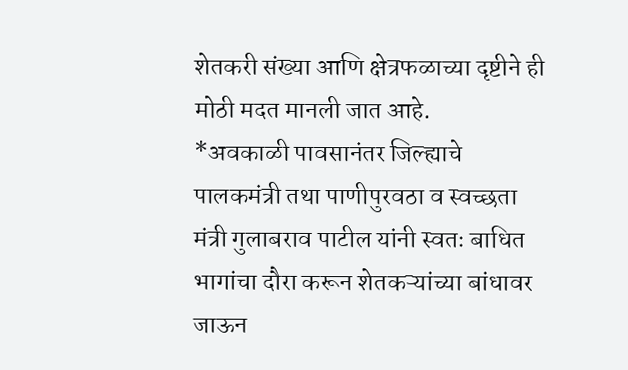शेतकरी संख्या आणि क्षेत्रफळाच्या दृष्टीने ही मोठी मदत मानली जात आहे.
*अवकाळी पावसानंतर जिल्ह्याचे पालकमंत्री तथा पाणीपुरवठा व स्वच्छता मंत्री गुलाबराव पाटील यांनी स्वतः बाधित भागांचा दौरा करून शेतकऱ्यांच्या बांधावर जाऊन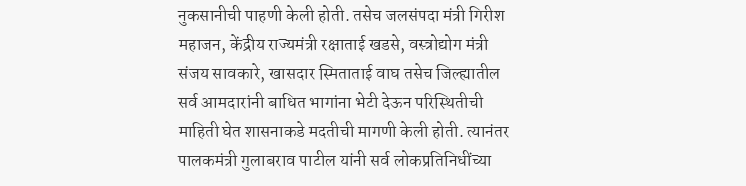नुकसानीची पाहणी केली होती. तसेच जलसंपदा मंत्री गिरीश महाजन, केंद्रीय राज्यमंत्री रक्षाताई खडसे, वस्त्रोद्योग मंत्री संजय सावकारे, खासदार स्मिताताई वाघ तसेच जिल्ह्यातील सर्व आमदारांनी बाधित भागांना भेटी देऊन परिस्थितीची माहिती घेत शासनाकडे मदतीची मागणी केली होती. त्यानंतर पालकमंत्री गुलाबराव पाटील यांनी सर्व लोकप्रतिनिधींच्या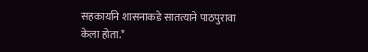सहकार्याने शासनाकडे सातत्याने पाठपुरावा केला होता.*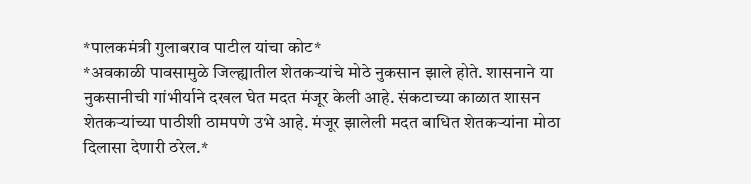*पालकमंत्री गुलाबराव पाटील यांचा कोट*
*अवकाळी पावसामुळे जिल्ह्यातील शेतकऱ्यांचे मोठे नुकसान झाले होते. शासनाने या नुकसानीची गांभीर्याने दखल घेत मदत मंजूर केली आहे. संकटाच्या काळात शासन शेतकऱ्यांच्या पाठीशी ठामपणे उभे आहे. मंजूर झालेली मदत बाधित शेतकऱ्यांना मोठा दिलासा देणारी ठरेल.*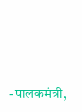-पालकमंत्री,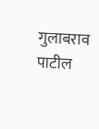गुलाबराव पाटील